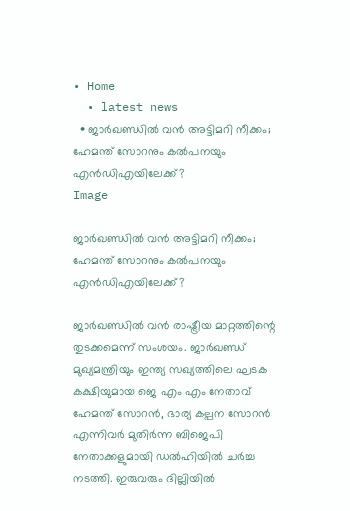• Home
  • latest news
  • ജാർഖണ്ഡിൽ വൻ അട്ടിമറി നീക്കം; ഹേമന്ത് സോറനും കല്‍പനയും എൻഡിഎയിലേക്ക്?
Image

ജാർഖണ്ഡിൽ വൻ അട്ടിമറി നീക്കം; ഹേമന്ത് സോറനും കല്‍പനയും എൻഡിഎയിലേക്ക്?

ജാർഖണ്ഡിൽ വൻ രാഷ്ട്രീയ മാറ്റത്തിന്റെ തുടക്കമെന്ന് സംശയം. ജാർഖണ്ഡ് മുഖ്യമന്ത്രിയും ഇന്ത്യ സഖ്യത്തിലെ ഘടക കക്ഷിയുമായ ജെ എം എം നേതാവ് ഹേമന്ത് സോറൻ, ഭാര്യ കല്പന സോറൻ എന്നിവർ മുതിർന്ന ബിജെപി നേതാക്കളുമായി ഡൽഹിയിൽ ചർച്ച നടത്തി. ഇരുവരും ദില്ലിയിൽ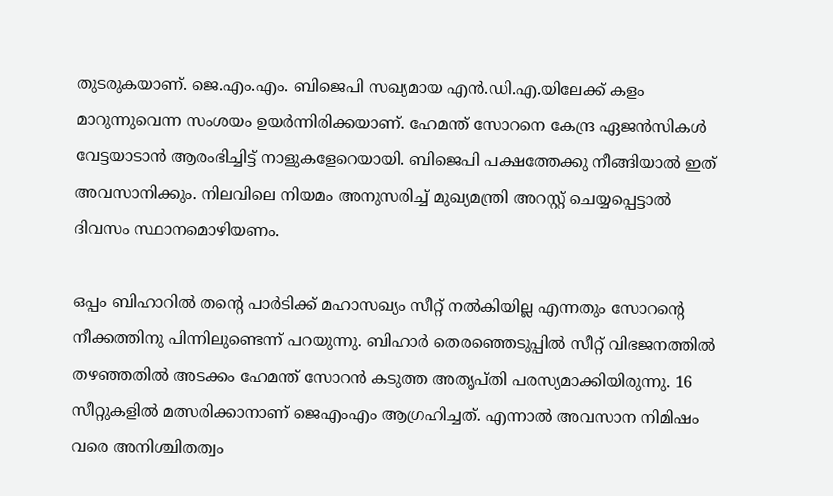തുടരുകയാണ്. ജെ.എം.എം. ബിജെപി സഖ്യമായ എന്‍.ഡി.എ.യിലേക്ക് കളം മാറുന്നുവെന്ന സംശയം ഉയര്‍ന്നിരിക്കയാണ്. ഹേമന്ത് സോറനെ കേന്ദ്ര ഏജന്‍സികള്‍ വേട്ടയാടാന്‍ ആരംഭിച്ചിട്ട് നാളുകളേറെയായി. ബിജെപി പക്ഷത്തേക്കു നീങ്ങിയാല്‍ ഇത് അവസാനിക്കും. നിലവിലെ നിയമം അനുസരിച്ച് മുഖ്യമന്ത്രി അറസ്റ്റ് ചെയ്യപ്പെട്ടാൽ ദിവസം സ്ഥാനമൊഴിയണം.

ഒപ്പം ബിഹാറില്‍ തന്റെ പാര്‍ടിക്ക് മഹാസഖ്യം സീറ്റ് നല്‍കിയില്ല എന്നതും സോറന്റെ നീക്കത്തിനു പിന്നിലുണ്ടെന്ന് പറയുന്നു. ബിഹാർ തെരഞ്ഞെടുപ്പിൽ സീറ്റ് വിഭജനത്തിൽ തഴഞ്ഞതിൽ അടക്കം ഹേമന്ത് സോറൻ കടുത്ത അതൃപ്തി പരസ്യമാക്കിയിരുന്നു. 16 സീറ്റുകളിൽ മത്സരിക്കാനാണ് ജെഎംഎം ആഗ്രഹിച്ചത്. എന്നാൽ അവസാന നിമിഷം വരെ അനിശ്ചിതത്വം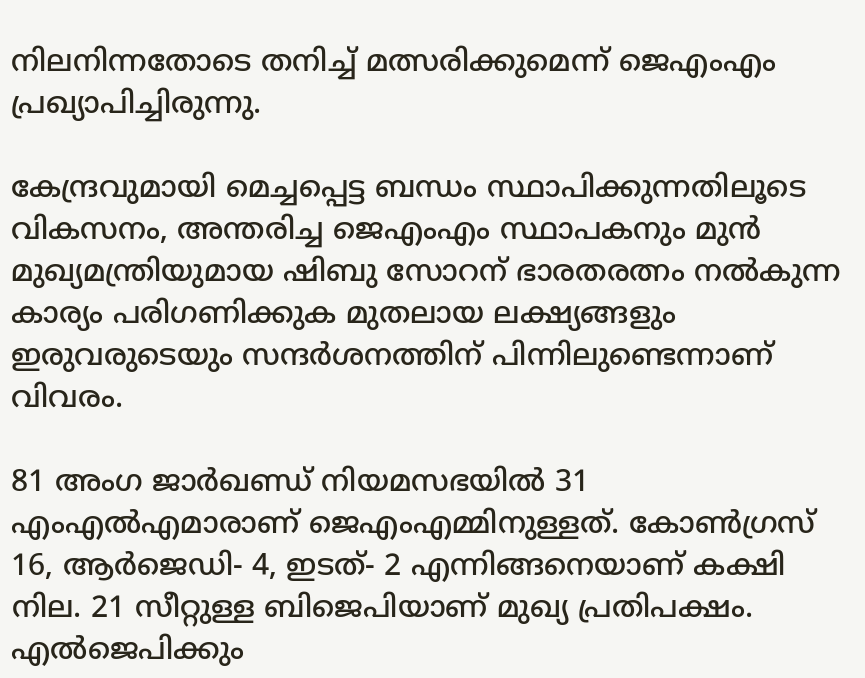നിലനിന്നതോടെ തനിച്ച് മത്സരിക്കുമെന്ന് ജെഎംഎം പ്രഖ്യാപിച്ചിരുന്നു.

കേന്ദ്രവുമായി മെച്ചപ്പെട്ട ബന്ധം സ്ഥാപിക്കുന്നതിലൂടെ വികസനം, അന്തരിച്ച ജെഎംഎം സ്ഥാപകനും മുൻ മുഖ്യമന്ത്രിയുമായ ഷിബു സോറന് ഭാരതരത്നം നൽകുന്ന കാര്യം പരിഗണിക്കുക മുതലായ ലക്ഷ്യങ്ങളും ഇരുവരുടെയും സന്ദർശനത്തിന് പിന്നിലുണ്ടെന്നാണ് വിവരം.

81 അംഗ ജാർഖണ്ഡ് നിയമസഭയിൽ 31 എംഎൽഎമാരാണ് ജെഎംഎമ്മിനുള്ളത്. കോൺഗ്രസ് 16, ആർജെഡി- 4, ഇടത്- 2 എന്നിങ്ങനെയാണ് കക്ഷി നില. 21 സീറ്റുള്ള ബിജെപിയാണ് മുഖ്യ പ്രതിപക്ഷം. എൽജെപിക്കും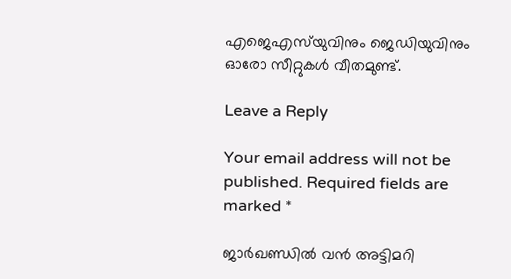എജെഎസ്‌യുവിനും ജെഡിയുവിനും ഓരോ സീറ്റുകൾ വീതമുണ്ട്.

Leave a Reply

Your email address will not be published. Required fields are marked *

ജാർഖണ്ഡിൽ വൻ അട്ടിമറി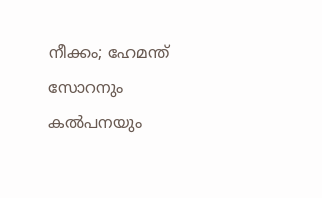നീക്കം; ഹേമന്ത് സോറനും കല്‍പനയും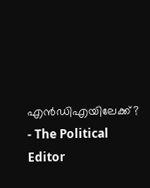എൻഡിഎയിലേക്ക്? - The Political Editor